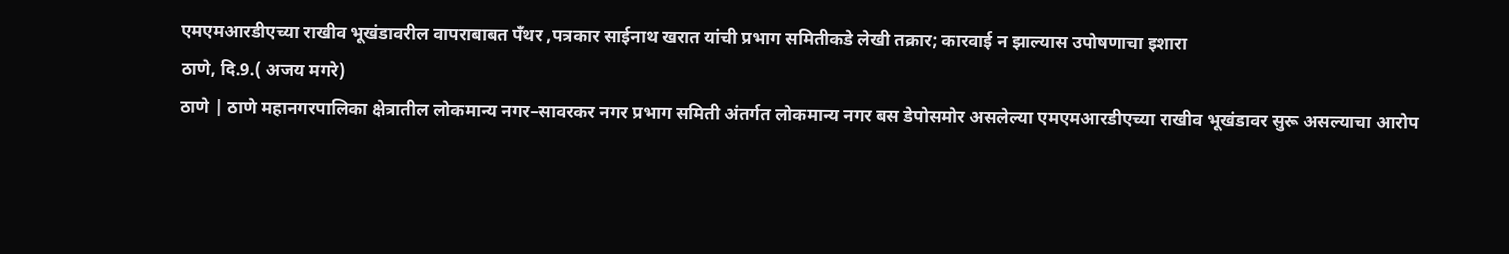एमएमआरडीएच्या राखीव भूखंडावरील वापराबाबत पँथर ,पत्रकार साईनाथ खरात यांची प्रभाग समितीकडे लेखी तक्रार; कारवाई न झाल्यास उपोषणाचा इशारा
ठाणे, दि.9.( अजय मगरे)
ठाणे | ठाणे महानगरपालिका क्षेत्रातील लोकमान्य नगर–सावरकर नगर प्रभाग समिती अंतर्गत लोकमान्य नगर बस डेपोसमोर असलेल्या एमएमआरडीएच्या राखीव भूखंडावर सुरू असल्याचा आरोप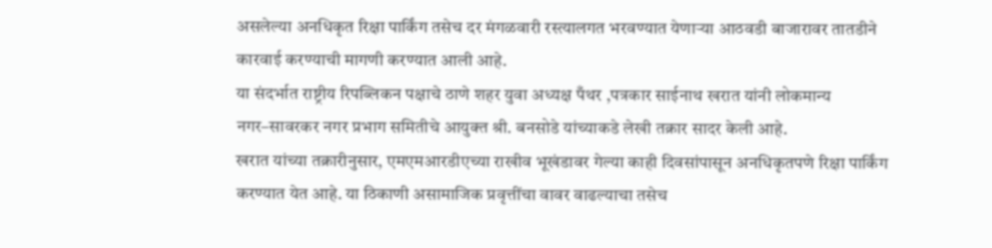असलेल्या अनधिकृत रिक्षा पार्किंग तसेच दर मंगळवारी रस्त्यालगत भरवण्यात येणाऱ्या आठवडी बाजारावर तातडीने कारवाई करण्याची मागणी करण्यात आली आहे.
या संदर्भात राष्ट्रीय रिपब्लिकन पक्षाचे ठाणे शहर युवा अध्यक्ष पँथर ,पत्रकार साईनाथ खरात यांनी लोकमान्य नगर–सावरकर नगर प्रभाग समितीचे आयुक्त श्री. बनसोडे यांच्याकडे लेखी तक्रार सादर केली आहे.
खरात यांच्या तक्रारीनुसार, एमएमआरडीएच्या राखीव भूखंडावर गेल्या काही दिवसांपासून अनधिकृतपणे रिक्षा पार्किंग करण्यात येत आहे. या ठिकाणी असामाजिक प्रवृत्तींचा वावर वाढल्याचा तसेच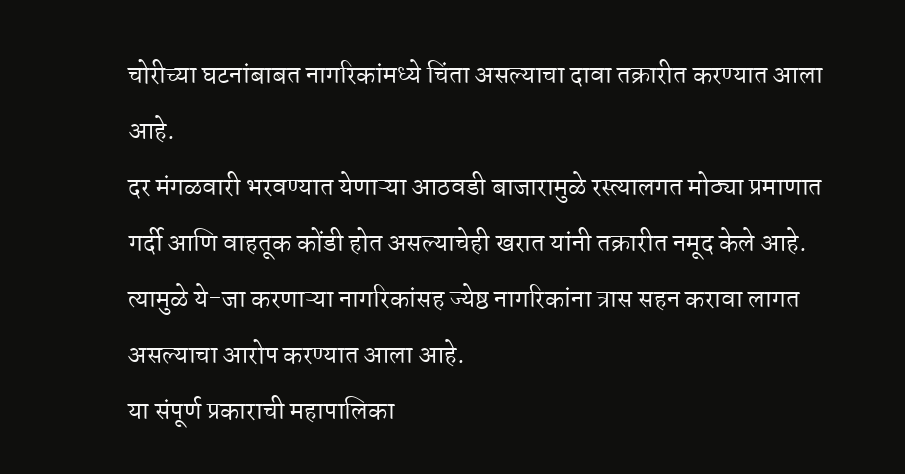चोरीच्या घटनांबाबत नागरिकांमध्ये चिंता असल्याचा दावा तक्रारीत करण्यात आला आहे.
दर मंगळवारी भरवण्यात येणाऱ्या आठवडी बाजारामुळे रस्त्यालगत मोठ्या प्रमाणात गर्दी आणि वाहतूक कोंडी होत असल्याचेही खरात यांनी तक्रारीत नमूद केले आहे. त्यामुळे ये-जा करणाऱ्या नागरिकांसह ज्येष्ठ नागरिकांना त्रास सहन करावा लागत असल्याचा आरोप करण्यात आला आहे.
या संपूर्ण प्रकाराची महापालिका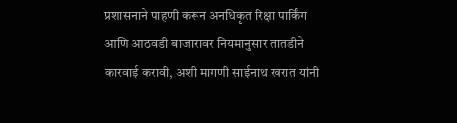प्रशासनाने पाहणी करून अनधिकृत रिक्षा पार्किंग आणि आठवडी बाजारावर नियमानुसार तातडीने कारवाई करावी, अशी मागणी साईनाथ खरात यांनी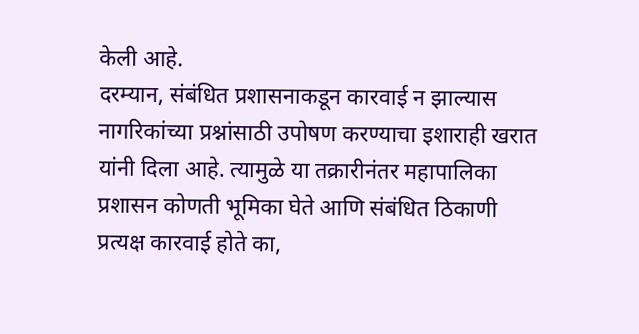केली आहे.
दरम्यान, संबंधित प्रशासनाकडून कारवाई न झाल्यास नागरिकांच्या प्रश्नांसाठी उपोषण करण्याचा इशाराही खरात यांनी दिला आहे. त्यामुळे या तक्रारीनंतर महापालिका प्रशासन कोणती भूमिका घेते आणि संबंधित ठिकाणी प्रत्यक्ष कारवाई होते का,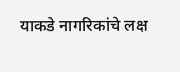याकडे नागरिकांचे लक्ष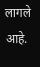लागले आहे.